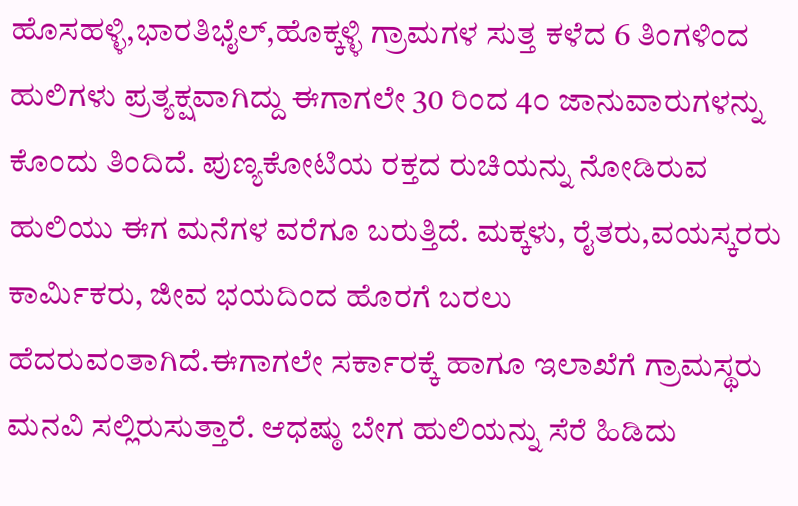ಹೊಸಹಳ್ಳಿ,ಭಾರತಿಭೈಲ್,ಹೊಕ್ಕಳ್ಳಿ ಗ್ರಾಮಗಳ ಸುತ್ತ ಕಳೆದ 6 ತಿಂಗಳಿಂದ ಹುಲಿಗಳು ಪ್ರತ್ಯಕ್ಷವಾಗಿದ್ದು ಈಗಾಗಲೇ 30 ರಿಂದ 4೦ ಜಾನುವಾರುಗಳನ್ನು ಕೊಂದು ತಿಂದಿದೆ. ಪುಣ್ಯಕೋಟಿಯ ರಕ್ತದ ರುಚಿಯನ್ನು ನೋಡಿರುವ ಹುಲಿಯು ಈಗ ಮನೆಗಳ ವರೆಗೂ ಬರುತ್ತಿದೆ. ಮಕ್ಕಳು, ರೈತರು,ವಯಸ್ಕರರು ಕಾರ್ಮಿಕರು, ಜೀವ ಭಯದಿಂದ ಹೊರಗೆ ಬರಲು ಹೆದರುವಂತಾಗಿದೆ.ಈಗಾಗಲೇ ಸರ್ಕಾರಕ್ಕೆ ಹಾಗೂ ಇಲಾಖೆಗೆ ಗ್ರಾಮಸ್ಥರು ಮನವಿ ಸಲ್ಲಿರುಸುತ್ತಾರೆ. ಆಧಷ್ಠು ಬೇಗ ಹುಲಿಯನ್ನು ಸೆರೆ ಹಿಡಿದು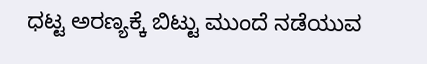ಧಟ್ಟ ಅರಣ್ಯಕ್ಕೆ ಬಿಟ್ಟು ಮುಂದೆ ನಡೆಯುವ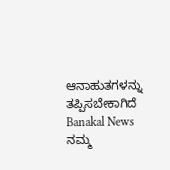ಆನಾಹುತಗಳನ್ನು ತಪ್ಪಿಸಬೇಕಾಗಿದೆ
Banakal News ನಮ್ಮ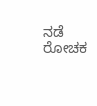ನಡೆ ರೋಚಕ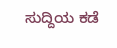ಸುದ್ದಿಯ ಕಡೆ